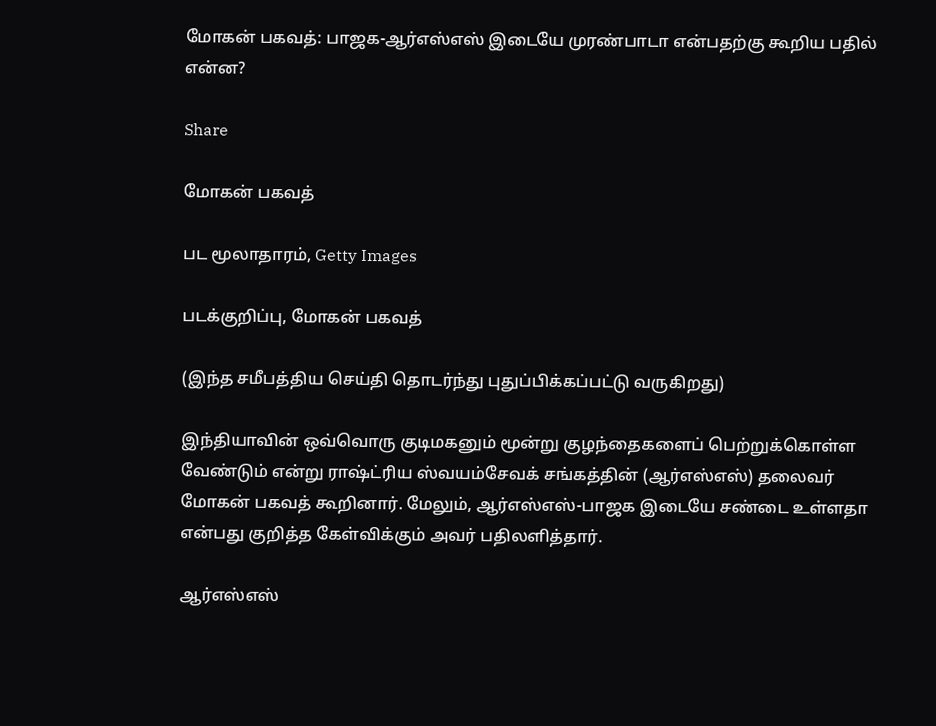மோகன் பகவத்: பாஜக-ஆர்எஸ்எஸ் இடையே முரண்பாடா என்பதற்கு கூறிய பதில் என்ன?

Share

மோகன் பகவத்

பட மூலாதாரம், Getty Images

படக்குறிப்பு, மோகன் பகவத்

(இந்த சமீபத்திய செய்தி தொடர்ந்து புதுப்பிக்கப்பட்டு வருகிறது)

இந்தியாவின் ஒவ்வொரு குடிமகனும் மூன்று குழந்தைகளைப் பெற்றுக்கொள்ள வேண்டும் என்று ராஷ்ட்ரிய ஸ்வயம்சேவக் சங்கத்தின் (ஆர்எஸ்எஸ்) தலைவர் மோகன் பகவத் கூறினார். மேலும், ஆர்எஸ்எஸ்-பாஜக இடையே சண்டை உள்ளதா என்பது குறித்த கேள்விக்கும் அவர் பதிலளித்தார்.

ஆர்எஸ்எஸ்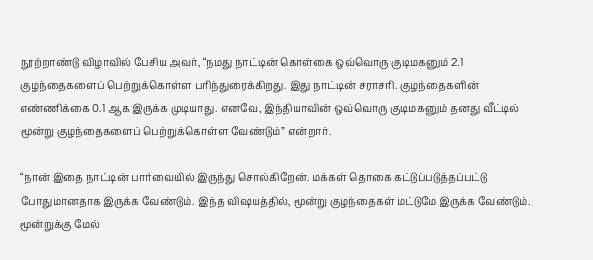நூற்றாண்டு விழாவில் பேசிய அவர், “நமது நாட்டின் கொள்கை ஒவ்வொரு குடிமகனும் 2.1 குழந்தைகளைப் பெற்றுக்கொள்ள பரிந்துரைக்கிறது. இது நாட்டின் சராசரி. குழந்தைகளின் எண்ணிக்கை 0.1 ஆக இருக்க முடியாது. எனவே, இந்தியாவின் ஒவ்வொரு குடிமகனும் தனது வீட்டில் மூன்று குழந்தைகளைப் பெற்றுக்கொள்ள வேண்டும்” என்றார்.

“நான் இதை நாட்டின் பார்வையில் இருந்து சொல்கிறேன். மக்கள் தொகை கட்டுப்படுத்தப்பட்டு போதுமானதாக இருக்க வேண்டும். இந்த விஷயத்தில், மூன்று குழந்தைகள் மட்டுமே இருக்க வேண்டும். மூன்றுக்கு மேல்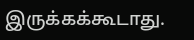இருக்கக்கூடாது.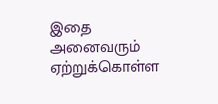இதை அனைவரும் ஏற்றுக்கொள்ள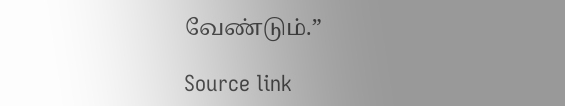வேண்டும்.”

Source link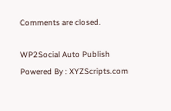Comments are closed.

WP2Social Auto Publish Powered By : XYZScripts.com